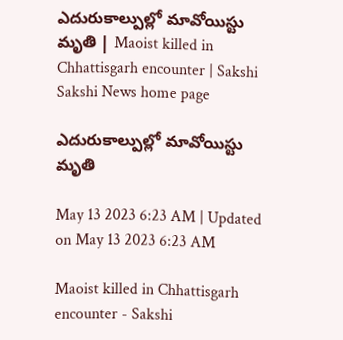ఎదురుకాల్పుల్లో మావోయిస్టు మృతి | Maoist killed in Chhattisgarh encounter | Sakshi
Sakshi News home page

ఎదురుకాల్పుల్లో మావోయిస్టు మృతి

May 13 2023 6:23 AM | Updated on May 13 2023 6:23 AM

Maoist killed in Chhattisgarh encounter - Sakshi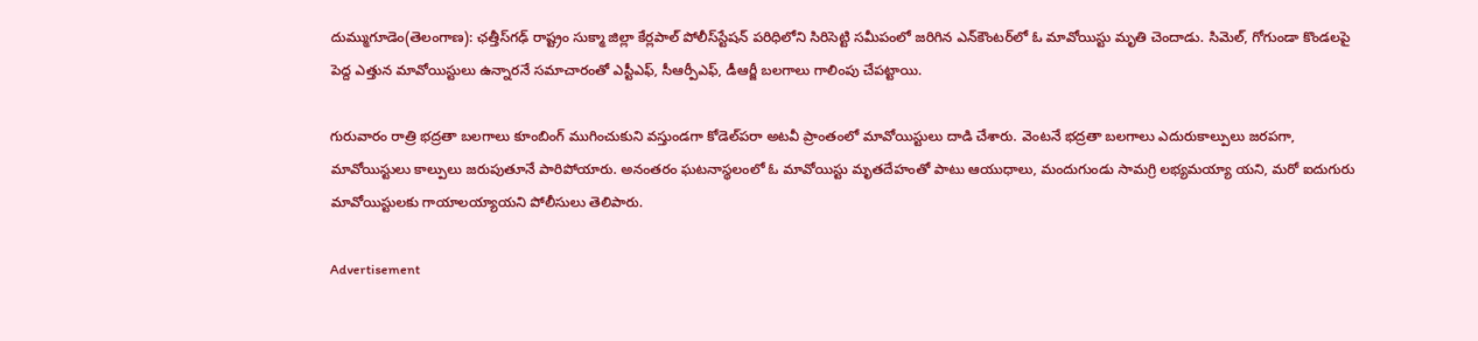దుమ్ముగూడెం(తెలంగాణ): ఛత్తీస్‌గఢ్‌ రాష్ట్రం సుక్మా జిల్లా కేర్లపాల్‌ పోలీస్‌స్టేషన్‌ పరిధిలోని సిరిసెట్టి సమీపంలో జరిగిన ఎన్‌కౌంటర్‌లో ఓ మావోయిస్టు మృతి చెందాడు. సిమెల్, గోగుండా కొండలపై పెద్ద ఎత్తున మావోయిస్టులు ఉన్నారనే సమాచారంతో ఎస్టీఎఫ్, సీఆర్పీఎఫ్, డీఆర్జీ బలగాలు గాలింపు చేపట్టాయి.

గురువారం రాత్రి భద్రతా బలగాలు కూంబింగ్‌ ముగించుకుని వస్తుండగా కోడెల్‌పరా అటవీ ప్రాంతంలో మావోయిస్టులు దాడి చేశారు. వెంటనే భద్రతా బలగాలు ఎదురుకాల్పులు జరపగా, మావోయిస్టులు కాల్పులు జరుపుతూనే పారిపోయారు. అనంతరం ఘటనాస్థలంలో ఓ మావోయిస్టు మృతదేహంతో పాటు ఆయుధాలు, మందుగుండు సామగ్రి లభ్యమయ్యా యని, మరో ఐదుగురు మావోయిస్టులకు గాయాలయ్యాయని పోలీసులు తెలిపారు.

Advertisement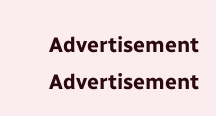Advertisement
Advertisement